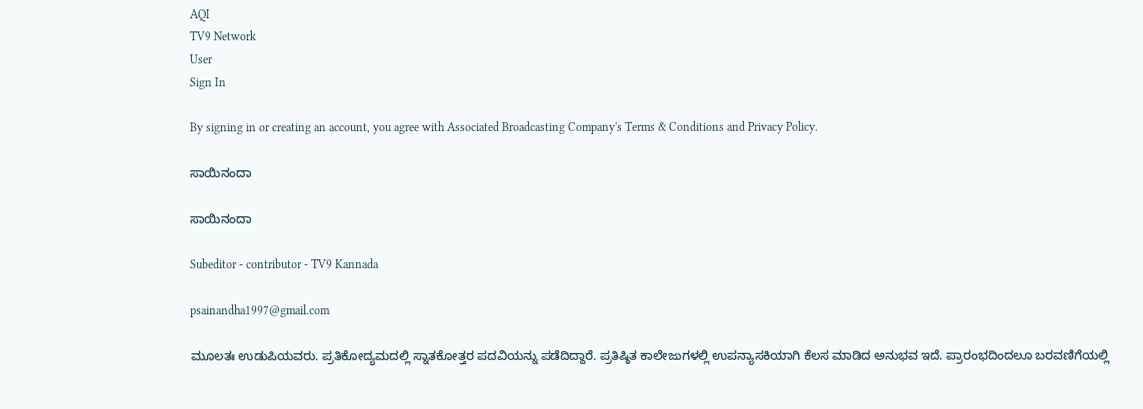AQI
TV9 Network
User
Sign In

By signing in or creating an account, you agree with Associated Broadcasting Company's Terms & Conditions and Privacy Policy.

ಸಾಯಿನಂದಾ

ಸಾಯಿನಂದಾ

Subeditor - contributor - TV9 Kannada

psainandha1997@gmail.com

ಮೂಲತಃ ಉಡುಪಿಯವರು. ಪ್ರತಿಕೋದ್ಯಮದಲ್ಲಿ ಸ್ನಾತಕೋತ್ತರ ಪದವಿಯನ್ನು ಪಡೆದಿದ್ದಾರೆ. ಪ್ರತಿಷ್ಠಿತ ಕಾಲೇಜುಗಳಲ್ಲಿ ಉಪನ್ಯಾಸಕಿಯಾಗಿ ಕೆಲಸ ಮಾಡಿದ ಅನುಭವ ಇದೆ. ಪ್ರಾರಂಭದಿಂದಲೂ ಬರವಣಿಗೆಯಲ್ಲಿ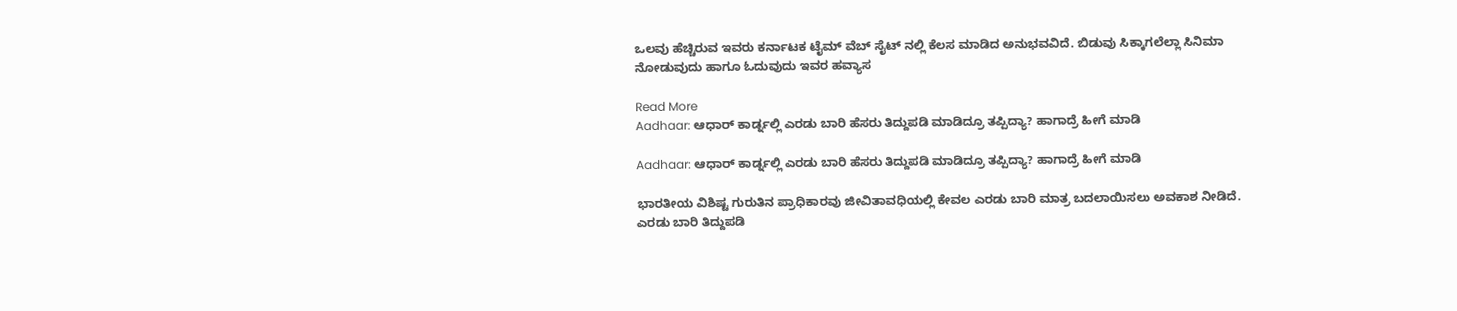ಒಲವು ಹೆಚ್ಚಿರುವ ಇವರು ಕರ್ನಾಟಕ ಟೈಮ್ ವೆಬ್ ಸೈಟ್ ನಲ್ಲಿ ಕೆಲಸ ಮಾಡಿದ ಅನುಭವವಿದೆ. ಬಿಡುವು ಸಿಕ್ಕಾಗಲೆಲ್ಲಾ ಸಿನಿಮಾ ನೋಡುವುದು ಹಾಗೂ ಓದುವುದು ಇವರ ಹವ್ಯಾಸ

Read More
Aadhaar: ಆಧಾರ್ ಕಾರ್ಡ್ನಲ್ಲಿ ಎರಡು ಬಾರಿ ಹೆಸರು ತಿದ್ದುಪಡಿ ಮಾಡಿದ್ರೂ ತಪ್ಪಿದ್ಯಾ? ಹಾಗಾದ್ರೆ ಹೀಗೆ ಮಾಡಿ

Aadhaar: ಆಧಾರ್ ಕಾರ್ಡ್ನಲ್ಲಿ ಎರಡು ಬಾರಿ ಹೆಸರು ತಿದ್ದುಪಡಿ ಮಾಡಿದ್ರೂ ತಪ್ಪಿದ್ಯಾ? ಹಾಗಾದ್ರೆ ಹೀಗೆ ಮಾಡಿ

ಭಾರತೀಯ ವಿಶಿಷ್ಟ ಗುರುತಿನ ಪ್ರಾಧಿಕಾರವು ಜೀವಿತಾವಧಿಯಲ್ಲಿ ಕೇವಲ ಎರಡು ಬಾರಿ ಮಾತ್ರ ಬದಲಾಯಿಸಲು ಅವಕಾಶ ನೀಡಿದೆ. ಎರಡು ಬಾರಿ ತಿದ್ದುಪಡಿ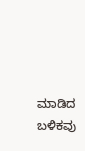ಮಾಡಿದ ಬಳಿಕವು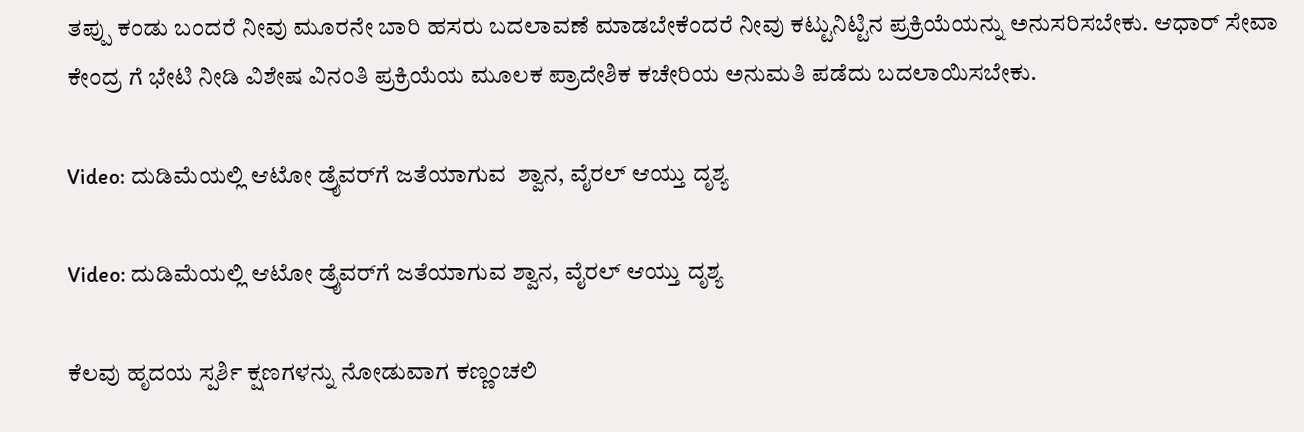ತಪ್ಪು ಕಂಡು ಬಂದರೆ ನೀವು ಮೂರನೇ ಬಾರಿ ಹಸರು ಬದಲಾವಣೆ ಮಾಡಬೇಕೆಂದರೆ ನೀವು ಕಟ್ಟುನಿಟ್ಟಿನ ಪ್ರಕ್ರಿಯೆಯನ್ನು ಅನುಸರಿಸಬೇಕು. ಆಧಾರ್ ಸೇವಾ ಕೇಂದ್ರ ಗೆ ಭೇಟಿ ನೀಡಿ ವಿಶೇಷ ವಿನಂತಿ ಪ್ರಕ್ರಿಯೆಯ ಮೂಲಕ ಪ್ರಾದೇಶಿಕ ಕಚೇರಿಯ ಅನುಮತಿ ಪಡೆದು ಬದಲಾಯಿಸಬೇಕು.

Video: ದುಡಿಮೆಯಲ್ಲಿ ಆಟೋ ಡ್ರೈವರ್‌ಗೆ ಜತೆಯಾಗುವ  ಶ್ವಾನ, ವೈರಲ್‌ ಆಯ್ತು ದೃಶ್ಯ

Video: ದುಡಿಮೆಯಲ್ಲಿ ಆಟೋ ಡ್ರೈವರ್‌ಗೆ ಜತೆಯಾಗುವ ಶ್ವಾನ, ವೈರಲ್‌ ಆಯ್ತು ದೃಶ್ಯ

ಕೆಲವು ಹೃದಯ ಸ್ಪರ್ಶಿ ಕ್ಷಣಗಳನ್ನು ನೋಡುವಾಗ ಕಣ್ಣಂಚಲಿ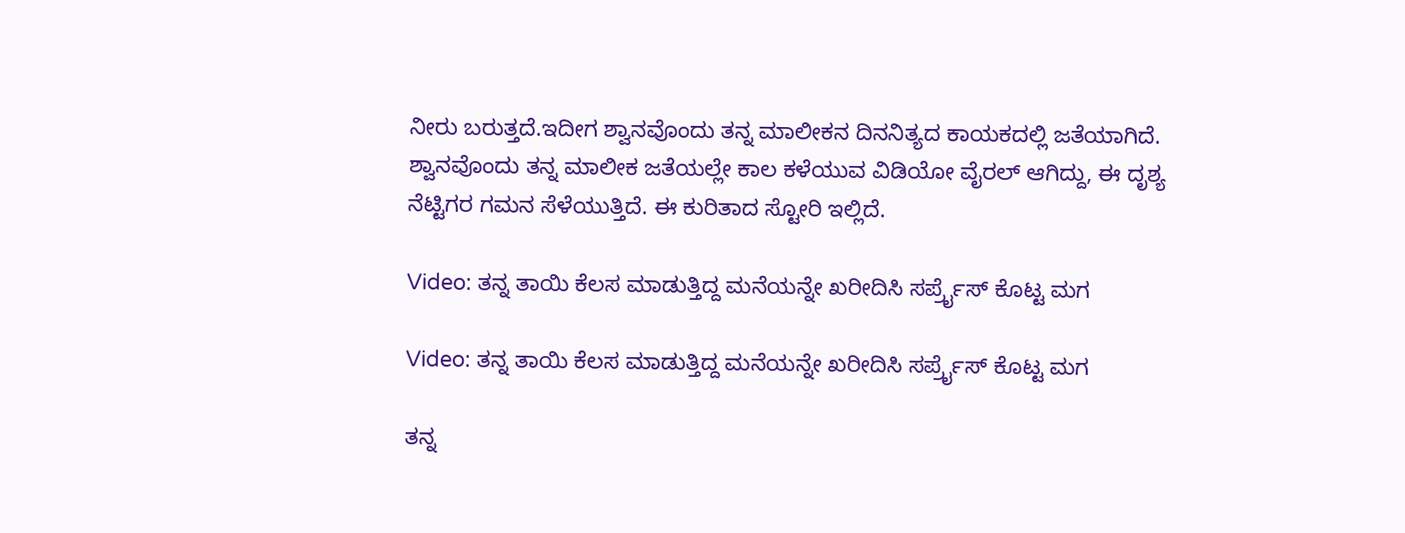ನೀರು ಬರುತ್ತದೆ.ಇದೀಗ ಶ್ವಾನವೊಂದು ತನ್ನ ಮಾಲೀಕನ ದಿನನಿತ್ಯದ ಕಾಯಕದಲ್ಲಿ ಜತೆಯಾಗಿದೆ. ಶ್ವಾನವೊಂದು ತನ್ನ ಮಾಲೀಕ ಜತೆಯಲ್ಲೇ ಕಾಲ ಕಳೆಯುವ ವಿಡಿಯೋ ವೈರಲ್ ಆಗಿದ್ದು, ಈ ದೃಶ್ಯ ನೆಟ್ಟಿಗರ ಗಮನ ಸೆಳೆಯುತ್ತಿದೆ. ಈ ಕುರಿತಾದ ಸ್ಟೋರಿ ಇಲ್ಲಿದೆ.

Video: ತನ್ನ ತಾಯಿ ಕೆಲಸ ಮಾಡುತ್ತಿದ್ದ ಮನೆಯನ್ನೇ ಖರೀದಿಸಿ ಸರ್ಪ್ರೈಸ್ ಕೊಟ್ಟ ಮಗ

Video: ತನ್ನ ತಾಯಿ ಕೆಲಸ ಮಾಡುತ್ತಿದ್ದ ಮನೆಯನ್ನೇ ಖರೀದಿಸಿ ಸರ್ಪ್ರೈಸ್ ಕೊಟ್ಟ ಮಗ

ತನ್ನ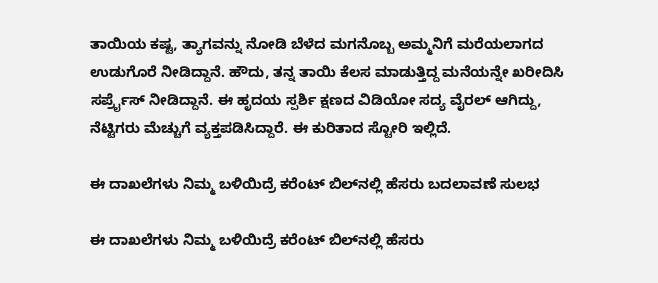ತಾಯಿಯ ಕಷ್ಟ, ತ್ಯಾಗವನ್ನು ನೋಡಿ ಬೆಳೆದ ಮಗನೊಬ್ಬ ಅಮ್ಮನಿಗೆ ಮರೆಯಲಾಗದ ಉಡುಗೊರೆ ನೀಡಿದ್ದಾನೆ. ಹೌದು, ತನ್ನ ತಾಯಿ ಕೆಲಸ ಮಾಡುತ್ತಿದ್ದ ಮನೆಯನ್ನೇ ಖರೀದಿಸಿ ಸರ್ಪ್ರೈಸ್ ನೀಡಿದ್ದಾನೆ. ಈ ಹೃದಯ ಸ್ಪರ್ಶಿ ಕ್ಷಣದ ವಿಡಿಯೋ ಸದ್ಯ ವೈರಲ್ ಆಗಿದ್ದು, ನೆಟ್ಟಿಗರು ಮೆಚ್ಚುಗೆ ವ್ಯಕ್ತಪಡಿಸಿದ್ದಾರೆ. ಈ ಕುರಿತಾದ ಸ್ಟೋರಿ ಇಲ್ಲಿದೆ.

ಈ ದಾಖಲೆಗಳು ನಿಮ್ಮ ಬಳಿಯಿದ್ರೆ ಕರೆಂಟ್ ಬಿಲ್‌ನಲ್ಲಿ ಹೆಸರು ಬದಲಾವಣೆ ಸುಲಭ

ಈ ದಾಖಲೆಗಳು ನಿಮ್ಮ ಬಳಿಯಿದ್ರೆ ಕರೆಂಟ್ ಬಿಲ್‌ನಲ್ಲಿ ಹೆಸರು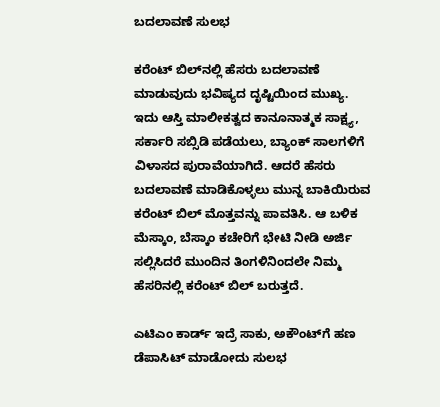ಬದಲಾವಣೆ ಸುಲಭ

ಕರೆಂಟ್ ಬಿಲ್‌ನಲ್ಲಿ ಹೆಸರು ಬದಲಾವಣೆ ಮಾಡುವುದು ಭವಿಷ್ಯದ ದೃಷ್ಟಿಯಿಂದ ಮುಖ್ಯ. ಇದು ಆಸ್ತಿ ಮಾಲೀಕತ್ವದ ಕಾನೂನಾತ್ಮಕ ಸಾಕ್ಷ್ಯ, ಸರ್ಕಾರಿ ಸಬ್ಸಿಡಿ ಪಡೆಯಲು, ಬ್ಯಾಂಕ್‌ ಸಾಲಗಳಿಗೆ ವಿಳಾಸದ ಪುರಾವೆಯಾಗಿದೆ. ಆದರೆ ಹೆಸರು ಬದಲಾವಣೆ ಮಾಡಿಕೊಳ್ಳಲು ಮುನ್ನ ಬಾಕಿಯಿರುವ ಕರೆಂಟ್ ಬಿಲ್‌ ಮೊತ್ತವನ್ನು ಪಾವತಿಸಿ. ಆ ಬಳಿಕ ಮೆಸ್ಕಾಂ, ಬೆಸ್ಕಾಂ ಕಚೇರಿಗೆ ಭೇಟಿ ನೀಡಿ ಅರ್ಜಿ ಸಲ್ಲಿಸಿದರೆ ಮುಂದಿನ ತಿಂಗಳಿನಿಂದಲೇ ನಿಮ್ಮ ಹೆಸರಿನಲ್ಲಿ ಕರೆಂಟ್ ಬಿಲ್ ಬರುತ್ತದೆ.

ಎಟಿಎಂ ಕಾರ್ಡ್‌ ಇದ್ರೆ ಸಾಕು, ಅಕೌಂಟ್‌ಗೆ ಹಣ ಡೆಪಾಸಿಟ್ ಮಾಡೋದು ಸುಲಭ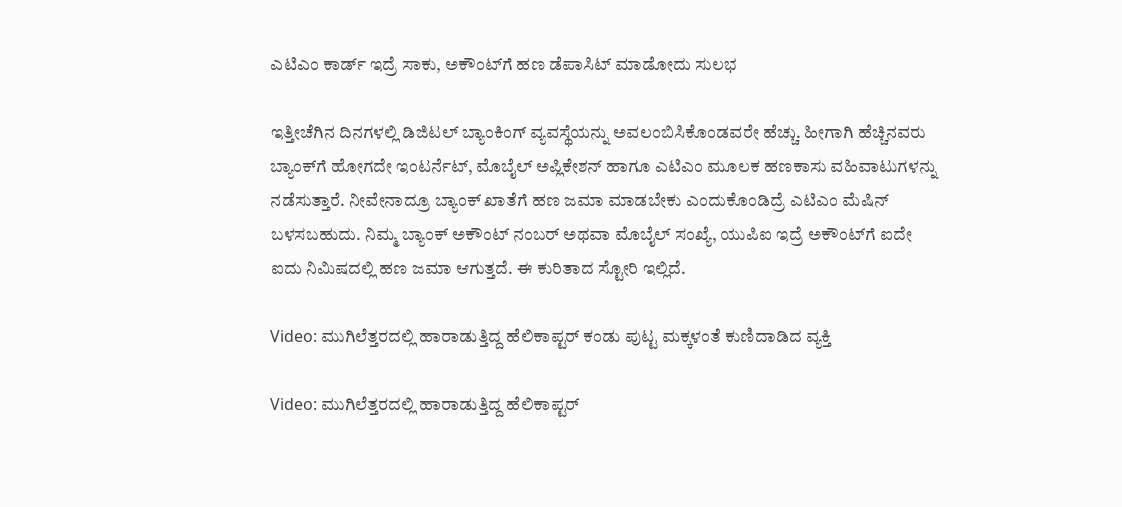ಎಟಿಎಂ ಕಾರ್ಡ್‌ ಇದ್ರೆ ಸಾಕು, ಅಕೌಂಟ್‌ಗೆ ಹಣ ಡೆಪಾಸಿಟ್ ಮಾಡೋದು ಸುಲಭ

ಇತ್ತೀಚೆಗಿನ ದಿನಗಳಲ್ಲಿ ಡಿಜಿಟಲ್ ಬ್ಯಾಂಕಿಂಗ್ ವ್ಯವಸ್ಥೆಯನ್ನು ಅವಲಂಬಿಸಿಕೊಂಡವರೇ ಹೆಚ್ಚು. ಹೀಗಾಗಿ ಹೆಚ್ಚಿನವರು ಬ್ಯಾಂಕ್‌ಗೆ ಹೋಗದೇ ಇಂಟರ್ನೆಟ್, ಮೊಬೈಲ್ ಅಪ್ಲಿಕೇಶನ್‌ ಹಾಗೂ ಎಟಿಎಂ ಮೂಲಕ ಹಣಕಾಸು ವಹಿವಾಟುಗಳನ್ನು ನಡೆಸುತ್ತಾರೆ. ನೀವೇನಾದ್ರೂ ಬ್ಯಾಂಕ್ ಖಾತೆಗೆ ಹಣ ಜಮಾ ಮಾಡಬೇಕು ಎಂದುಕೊಂಡಿದ್ರೆ ಎಟಿಎಂ ಮೆಷಿನ್ ಬಳಸಬಹುದು. ನಿಮ್ಮ ಬ್ಯಾಂಕ್ ಅಕೌಂಟ್ ನಂಬರ್ ಅಥವಾ ಮೊಬೈಲ್ ಸಂಖ್ಯೆ, ಯುಪಿಐ ಇದ್ರೆ ಅಕೌಂಟ್‌ಗೆ ಐದೇ ಐದು ನಿಮಿಷದಲ್ಲಿ ಹಣ ಜಮಾ ಆಗುತ್ತದೆ. ಈ ಕುರಿತಾದ ಸ್ಟೋರಿ ಇಲ್ಲಿದೆ.

Video: ಮುಗಿಲೆತ್ತರದಲ್ಲಿ ಹಾರಾಡುತ್ತಿದ್ದ ಹೆಲಿಕಾಪ್ಟರ್ ಕಂಡು ಪುಟ್ಟ ಮಕ್ಕಳಂತೆ ಕುಣಿದಾಡಿದ ವ್ಯಕ್ತಿ

Video: ಮುಗಿಲೆತ್ತರದಲ್ಲಿ ಹಾರಾಡುತ್ತಿದ್ದ ಹೆಲಿಕಾಪ್ಟರ್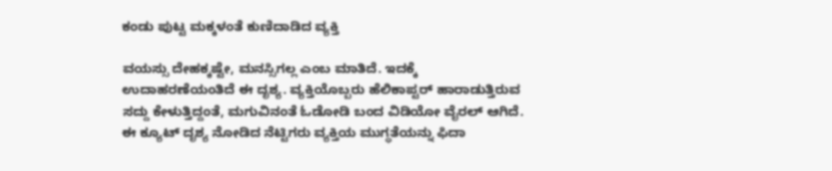ಕಂಡು ಪುಟ್ಟ ಮಕ್ಕಳಂತೆ ಕುಣಿದಾಡಿದ ವ್ಯಕ್ತಿ

ವಯಸ್ಸು ದೇಹಕ್ಕಷ್ಟೇ, ಮನಸ್ಸಿಗಲ್ಲ ಎಂಬ ಮಾತಿದೆ. ಇದಕ್ಕೆ ಉದಾಹರಣೆಯಂತಿದೆ ಈ ದೃಶ್ಯ. ವ್ಯಕ್ತಿಯೊಬ್ಬರು ಹೆಲಿಕಾಪ್ಟರ್ ಹಾರಾಡುತ್ತಿರುವ ಸದ್ದು ಕೇಳುತ್ತಿದ್ದಂತೆ, ಮಗುವಿನಂತೆ ಓಡೋಡಿ ಬಂದ ವಿಡಿಯೋ ವೈರಲ್ ಆಗಿದೆ. ಈ ಕ್ಯೂಟ್ ದೃಶ್ಯ ನೋಡಿದ ನೆಟ್ಟಿಗರು ವ್ಯಕ್ತಿಯ ಮುಗ್ಧತೆಯನ್ನು ಫಿದಾ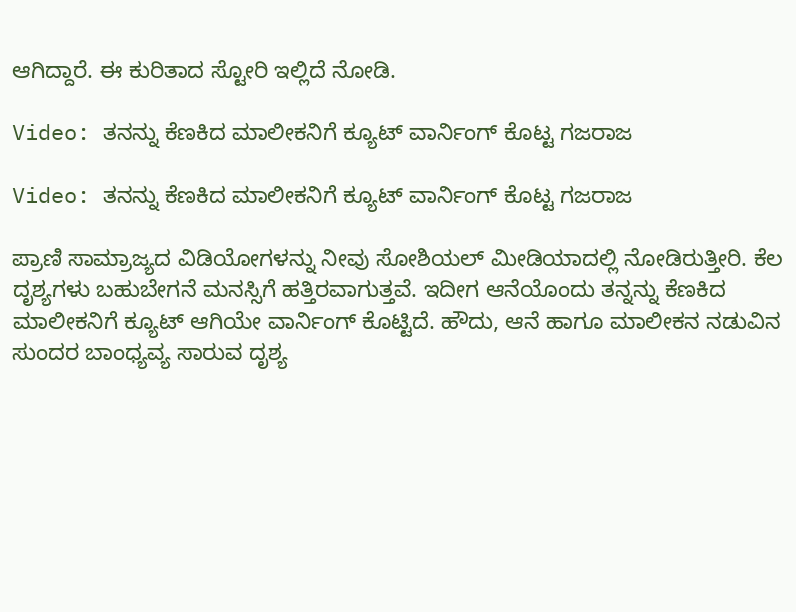ಆಗಿದ್ದಾರೆ. ಈ ಕುರಿತಾದ ಸ್ಟೋರಿ ಇಲ್ಲಿದೆ ನೋಡಿ.

Video: ತನನ್ನು ಕೆಣಕಿದ ಮಾಲೀಕನಿಗೆ ಕ್ಯೂಟ್ ವಾರ್ನಿಂಗ್ ಕೊಟ್ಟ ಗಜರಾಜ

Video: ತನನ್ನು ಕೆಣಕಿದ ಮಾಲೀಕನಿಗೆ ಕ್ಯೂಟ್ ವಾರ್ನಿಂಗ್ ಕೊಟ್ಟ ಗಜರಾಜ

ಪ್ರಾಣಿ ಸಾಮ್ರಾಜ್ಯದ ವಿಡಿಯೋಗಳನ್ನು ನೀವು ಸೋಶಿಯಲ್‌ ಮೀಡಿಯಾದಲ್ಲಿ ನೋಡಿರುತ್ತೀರಿ. ಕೆಲ ದೃಶ್ಯಗಳು ಬಹುಬೇಗನೆ ಮನಸ್ಸಿಗೆ ಹತ್ತಿರವಾಗುತ್ತವೆ. ಇದೀಗ ಆನೆಯೊಂದು ತನ್ನನ್ನು ಕೆಣಕಿದ ಮಾಲೀಕನಿಗೆ ಕ್ಯೂಟ್‌ ಆಗಿಯೇ ವಾರ್ನಿಂಗ್‌ ಕೊಟ್ಟಿದೆ. ಹೌದು, ಆನೆ ಹಾಗೂ ಮಾಲೀಕನ ನಡುವಿನ ಸುಂದರ ಬಾಂಧ್ಯವ್ಯ ಸಾರುವ ದೃಶ್ಯ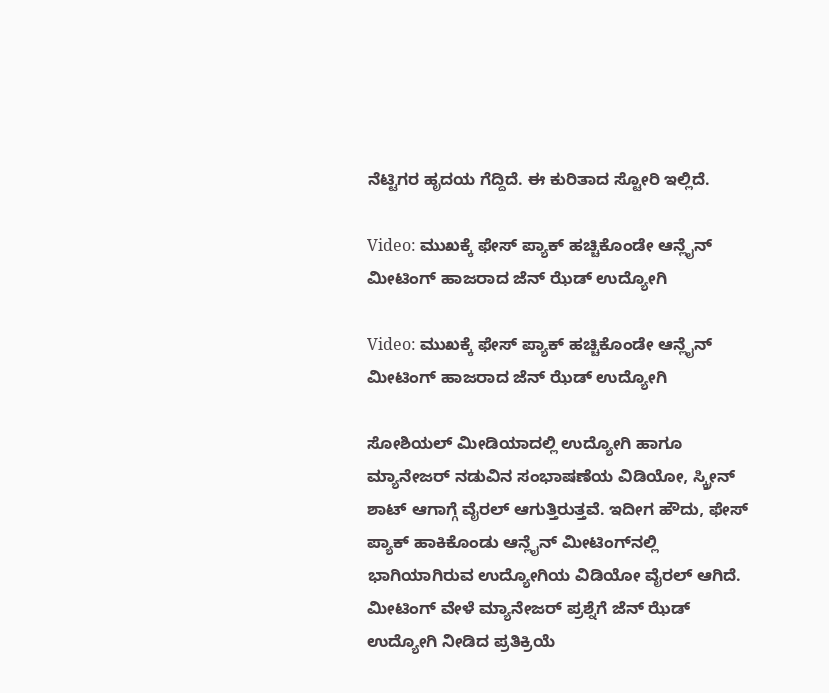ನೆಟ್ಟಿಗರ ಹೃದಯ ಗೆದ್ದಿದೆ. ಈ ಕುರಿತಾದ ಸ್ಟೋರಿ ಇಲ್ಲಿದೆ.

Video: ಮುಖಕ್ಕೆ ಫೇಸ್ ಪ್ಯಾಕ್‌ ಹಚ್ಚಿಕೊಂಡೇ ಆನ್ಲೈನ್ ಮೀಟಿಂಗ್‌ ಹಾಜರಾದ ಜೆನ್ ಝೆಡ್ ಉದ್ಯೋಗಿ

Video: ಮುಖಕ್ಕೆ ಫೇಸ್ ಪ್ಯಾಕ್‌ ಹಚ್ಚಿಕೊಂಡೇ ಆನ್ಲೈನ್ ಮೀಟಿಂಗ್‌ ಹಾಜರಾದ ಜೆನ್ ಝೆಡ್ ಉದ್ಯೋಗಿ

ಸೋಶಿಯಲ್ ಮೀಡಿಯಾದಲ್ಲಿ ಉದ್ಯೋಗಿ ಹಾಗೂ ಮ್ಯಾನೇಜರ್ ನಡುವಿನ ಸಂಭಾಷಣೆಯ ವಿಡಿಯೋ, ಸ್ಕ್ರೀನ್ ಶಾಟ್ ಆಗಾಗ್ಗೆ ವೈರಲ್ ಆಗುತ್ತಿರುತ್ತವೆ. ಇದೀಗ ಹೌದು, ಫೇಸ್ ಪ್ಯಾಕ್ ಹಾಕಿಕೊಂಡು ಆನ್ಲೈನ್ ಮೀಟಿಂಗ್‌ನಲ್ಲಿ ಭಾಗಿಯಾಗಿರುವ ಉದ್ಯೋಗಿಯ ವಿಡಿಯೋ ವೈರಲ್ ಆಗಿದೆ. ಮೀಟಿಂಗ್ ವೇಳೆ ಮ್ಯಾನೇಜರ್ ಪ್ರಶ್ನೆಗೆ ಜೆನ್ ಝೆಡ್ ಉದ್ಯೋಗಿ ನೀಡಿದ ಪ್ರತಿಕ್ರಿಯೆ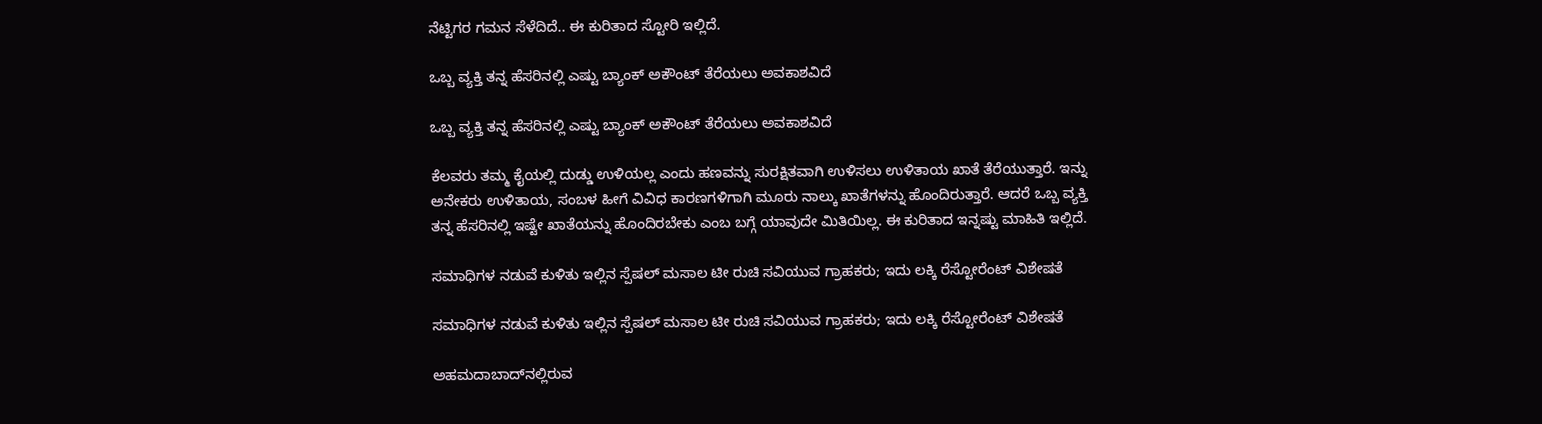ನೆಟ್ಟಿಗರ ಗಮನ ಸೆಳೆದಿದೆ.. ಈ ಕುರಿತಾದ ಸ್ಟೋರಿ ಇಲ್ಲಿದೆ.

ಒಬ್ಬ ವ್ಯಕ್ತಿ ತನ್ನ ಹೆಸರಿನಲ್ಲಿ ಎಷ್ಟು ಬ್ಯಾಂಕ್ ಅಕೌಂಟ್ ತೆರೆಯಲು ಅವಕಾಶವಿದೆ

ಒಬ್ಬ ವ್ಯಕ್ತಿ ತನ್ನ ಹೆಸರಿನಲ್ಲಿ ಎಷ್ಟು ಬ್ಯಾಂಕ್ ಅಕೌಂಟ್ ತೆರೆಯಲು ಅವಕಾಶವಿದೆ

ಕೆಲವರು ತಮ್ಮ ಕೈಯಲ್ಲಿ ದುಡ್ಡು ಉಳಿಯಲ್ಲ ಎಂದು ಹಣವನ್ನು ಸುರಕ್ಷಿತವಾಗಿ ಉಳಿಸಲು ಉಳಿತಾಯ ಖಾತೆ ತೆರೆಯುತ್ತಾರೆ. ಇನ್ನು ಅನೇಕರು ಉಳಿತಾಯ, ಸಂಬಳ ಹೀಗೆ ವಿವಿಧ ಕಾರಣಗಳಿಗಾಗಿ ಮೂರು ನಾಲ್ಕು ಖಾತೆಗಳನ್ನು ಹೊಂದಿರುತ್ತಾರೆ. ಆದರೆ ಒಬ್ಬ ವ್ಯಕ್ತಿ ತನ್ನ ಹೆಸರಿನಲ್ಲಿ ಇಷ್ಟೇ ಖಾತೆಯನ್ನು ಹೊಂದಿರಬೇಕು ಎಂಬ ಬಗ್ಗೆ ಯಾವುದೇ ಮಿತಿಯಿಲ್ಲ. ಈ ಕುರಿತಾದ ಇನ್ನಷ್ಟು ಮಾಹಿತಿ ಇಲ್ಲಿದೆ.

ಸಮಾಧಿಗಳ ನಡುವೆ ಕುಳಿತು ಇಲ್ಲಿನ ಸ್ಪೆಷಲ್‌ ಮಸಾಲ ಟೀ ರುಚಿ ಸವಿಯುವ ಗ್ರಾಹಕರು; ಇದು ಲಕ್ಕಿ ರೆಸ್ಟೋರೆಂಟ್ ವಿಶೇಷತೆ

ಸಮಾಧಿಗಳ ನಡುವೆ ಕುಳಿತು ಇಲ್ಲಿನ ಸ್ಪೆಷಲ್‌ ಮಸಾಲ ಟೀ ರುಚಿ ಸವಿಯುವ ಗ್ರಾಹಕರು; ಇದು ಲಕ್ಕಿ ರೆಸ್ಟೋರೆಂಟ್ ವಿಶೇಷತೆ

ಅಹಮದಾಬಾದ್‌ನಲ್ಲಿರುವ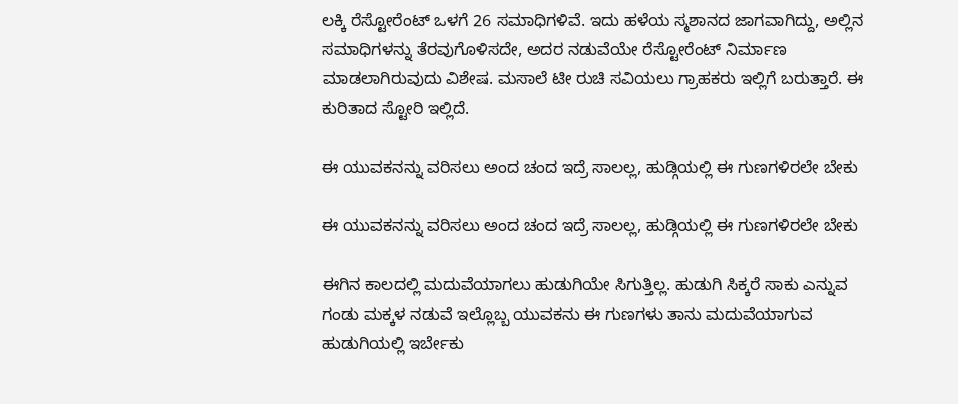ಲಕ್ಕಿ ರೆಸ್ಟೋರೆಂಟ್ ಒಳಗೆ 26 ಸಮಾಧಿಗಳಿವೆ. ಇದು ಹಳೆಯ ಸ್ಮಶಾನದ ಜಾಗವಾಗಿದ್ದು, ಅಲ್ಲಿನ ಸಮಾಧಿಗಳನ್ನು ತೆರವುಗೊಳಿಸದೇ, ಅದರ ನಡುವೆಯೇ ರೆಸ್ಟೋರೆಂಟ್ ನಿರ್ಮಾಣ ಮಾಡಲಾಗಿರುವುದು ವಿಶೇಷ. ಮಸಾಲೆ ಟೀ ರುಚಿ ಸವಿಯಲು ಗ್ರಾಹಕರು ಇಲ್ಲಿಗೆ ಬರುತ್ತಾರೆ. ಈ ಕುರಿತಾದ ಸ್ಟೋರಿ ಇಲ್ಲಿದೆ.

ಈ ಯುವಕನನ್ನು ವರಿಸಲು ಅಂದ ಚಂದ ಇದ್ರೆ ಸಾಲಲ್ಲ, ಹುಡ್ಗಿಯಲ್ಲಿ ಈ ಗುಣಗಳಿರಲೇ ಬೇಕು

ಈ ಯುವಕನನ್ನು ವರಿಸಲು ಅಂದ ಚಂದ ಇದ್ರೆ ಸಾಲಲ್ಲ, ಹುಡ್ಗಿಯಲ್ಲಿ ಈ ಗುಣಗಳಿರಲೇ ಬೇಕು

ಈಗಿನ ಕಾಲದಲ್ಲಿ ಮದುವೆಯಾಗಲು ಹುಡುಗಿಯೇ ಸಿಗುತ್ತಿಲ್ಲ. ಹುಡುಗಿ ಸಿಕ್ಕರೆ ಸಾಕು ಎನ್ನುವ ಗಂಡು ಮಕ್ಕಳ ನಡುವೆ ಇಲ್ಲೊಬ್ಬ ಯುವಕನು ಈ ಗುಣಗಳು ತಾನು ಮದುವೆಯಾಗುವ ಹುಡುಗಿಯಲ್ಲಿ ಇರ್ಬೇಕು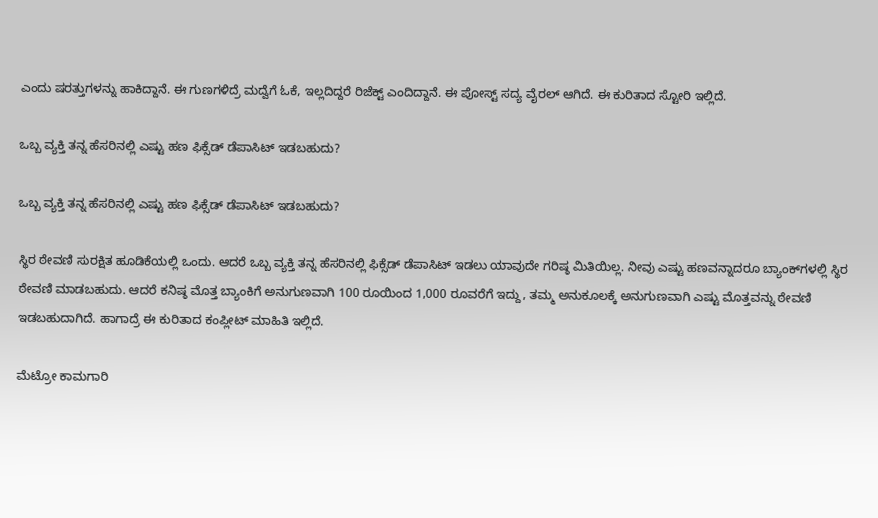ಎಂದು ಷರತ್ತುಗಳನ್ನು ಹಾಕಿದ್ದಾನೆ. ಈ ಗುಣಗಳಿದ್ರೆ ಮದ್ವೆಗೆ ಓಕೆ, ಇಲ್ಲದಿದ್ದರೆ ರಿಜೆಕ್ಟ್ ಎಂದಿದ್ದಾನೆ. ಈ ಪೋಸ್ಟ್‌ ಸದ್ಯ ವೈರಲ್‌ ಆಗಿದೆ. ಈ ಕುರಿತಾದ ಸ್ಟೋರಿ ಇಲ್ಲಿದೆ.

ಒಬ್ಬ ವ್ಯಕ್ತಿ ತನ್ನ ಹೆಸರಿನಲ್ಲಿ ಎಷ್ಟು ಹಣ ಫಿಕ್ಸೆಡ್ ಡೆಪಾಸಿಟ್ ಇಡಬಹುದು?

ಒಬ್ಬ ವ್ಯಕ್ತಿ ತನ್ನ ಹೆಸರಿನಲ್ಲಿ ಎಷ್ಟು ಹಣ ಫಿಕ್ಸೆಡ್ ಡೆಪಾಸಿಟ್ ಇಡಬಹುದು?

ಸ್ಥಿರ ಠೇವಣಿ ಸುರಕ್ಷಿತ ಹೂಡಿಕೆಯಲ್ಲಿ ಒಂದು. ಆದರೆ ಒಬ್ಬ ವ್ಯಕ್ತಿ ತನ್ನ ಹೆಸರಿನಲ್ಲಿ ಫಿಕ್ಸೆಡ್ ಡೆಪಾಸಿಟ್ ಇಡಲು ಯಾವುದೇ ಗರಿಷ್ಠ ಮಿತಿಯಿಲ್ಲ. ನೀವು ಎಷ್ಟು ಹಣವನ್ನಾದರೂ ಬ್ಯಾಂಕ್‌ಗಳಲ್ಲಿ ಸ್ಥಿರ ಠೇವಣಿ ಮಾಡಬಹುದು. ಆದರೆ ಕನಿಷ್ಠ ಮೊತ್ತ ಬ್ಯಾಂಕಿಗೆ ಅನುಗುಣವಾಗಿ 100 ರೂಯಿಂದ 1,000 ರೂವರೆಗೆ ಇದ್ದು, ತಮ್ಮ ಅನುಕೂಲಕ್ಕೆ ಅನುಗುಣವಾಗಿ ಎಷ್ಟು ಮೊತ್ತವನ್ನು ಠೇವಣಿ ಇಡಬಹುದಾಗಿದೆ. ಹಾಗಾದ್ರೆ ಈ ಕುರಿತಾದ ಕಂಪ್ಲೀಟ್ ಮಾಹಿತಿ ಇಲ್ಲಿದೆ.

ಮೆಟ್ರೋ ಕಾಮಗಾರಿ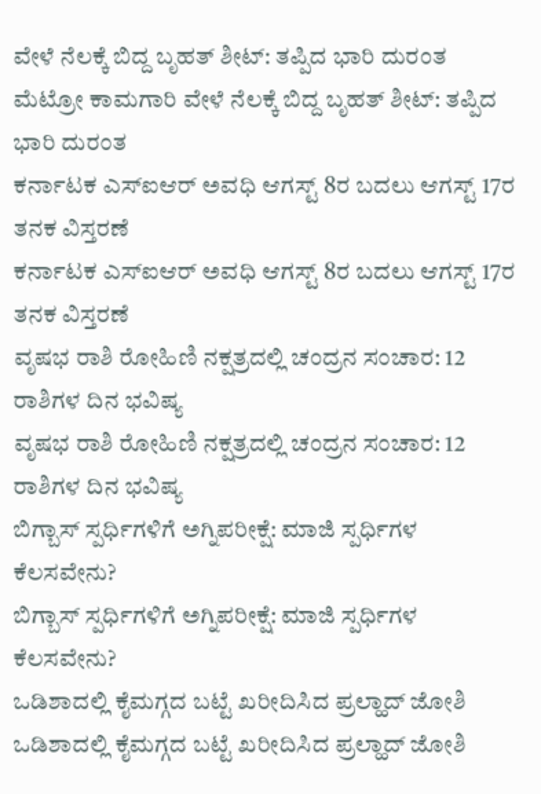ವೇಳೆ ನೆಲಕ್ಕೆ ಬಿದ್ದ ಬೃಹತ್ ಶೀಟ್: ತಪ್ಪಿದ ಭಾರಿ ದುರಂತ
ಮೆಟ್ರೋ ಕಾಮಗಾರಿ ವೇಳೆ ನೆಲಕ್ಕೆ ಬಿದ್ದ ಬೃಹತ್ ಶೀಟ್: ತಪ್ಪಿದ ಭಾರಿ ದುರಂತ
ಕರ್ನಾಟಕ ಎಸ್‌ಐಆರ್ ಅವಧಿ ಆಗಸ್ಟ್ 8ರ ಬದಲು ಆಗಸ್ಟ್ 17ರ ತನಕ ವಿಸ್ತರಣೆ
ಕರ್ನಾಟಕ ಎಸ್‌ಐಆರ್ ಅವಧಿ ಆಗಸ್ಟ್ 8ರ ಬದಲು ಆಗಸ್ಟ್ 17ರ ತನಕ ವಿಸ್ತರಣೆ
ವೃಷಭ ರಾಶಿ ರೋಹಿಣಿ ನಕ್ಷತ್ರದಲ್ಲಿ ಚಂದ್ರನ ಸಂಚಾರ: 12 ರಾಶಿಗಳ ದಿನ ಭವಿಷ್ಯ
ವೃಷಭ ರಾಶಿ ರೋಹಿಣಿ ನಕ್ಷತ್ರದಲ್ಲಿ ಚಂದ್ರನ ಸಂಚಾರ: 12 ರಾಶಿಗಳ ದಿನ ಭವಿಷ್ಯ
ಬಿಗ್ಬಾಸ್ ಸ್ಪರ್ಧಿಗಳಿಗೆ ಅಗ್ನಿಪರೀಕ್ಷೆ: ಮಾಜಿ ಸ್ಪರ್ಧಿಗಳ ಕೆಲಸವೇನು?
ಬಿಗ್ಬಾಸ್ ಸ್ಪರ್ಧಿಗಳಿಗೆ ಅಗ್ನಿಪರೀಕ್ಷೆ: ಮಾಜಿ ಸ್ಪರ್ಧಿಗಳ ಕೆಲಸವೇನು?
ಒಡಿಶಾದಲ್ಲಿ ಕೈಮಗ್ಗದ ಬಟ್ಟೆ ಖರೀದಿಸಿದ ಪ್ರಲ್ಹಾದ್ ಜೋಶಿ
ಒಡಿಶಾದಲ್ಲಿ ಕೈಮಗ್ಗದ ಬಟ್ಟೆ ಖರೀದಿಸಿದ ಪ್ರಲ್ಹಾದ್ ಜೋಶಿ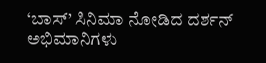‘ಬಾಸ್’ ಸಿನಿಮಾ ನೋಡಿದ ದರ್ಶನ್ ಅಭಿಮಾನಿಗಳು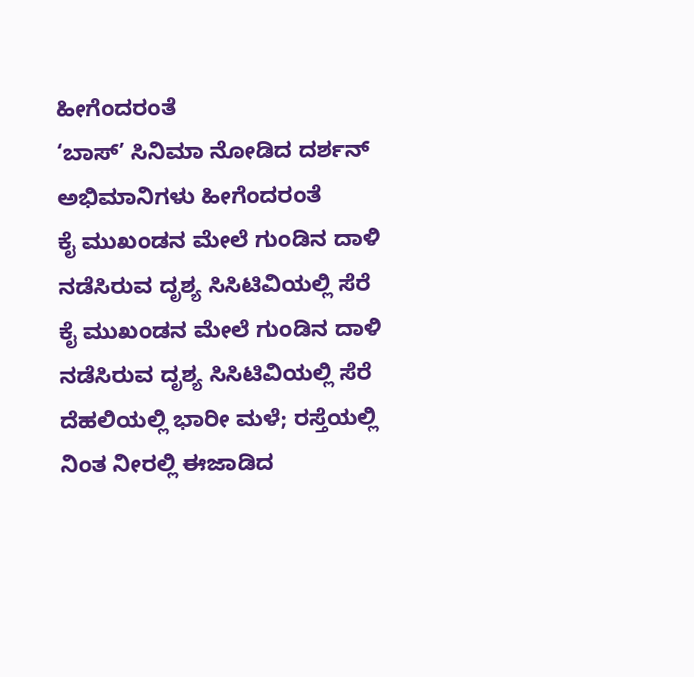ಹೀಗೆಂದರಂತೆ
‘ಬಾಸ್’ ಸಿನಿಮಾ ನೋಡಿದ ದರ್ಶನ್ ಅಭಿಮಾನಿಗಳು ಹೀಗೆಂದರಂತೆ
ಕೈ ಮುಖಂಡನ ಮೇಲೆ ಗುಂಡಿನ ದಾಳಿ ನಡೆಸಿರುವ ದೃಶ್ಯ ಸಿಸಿಟಿವಿಯಲ್ಲಿ ಸೆರೆ
ಕೈ ಮುಖಂಡನ ಮೇಲೆ ಗುಂಡಿನ ದಾಳಿ ನಡೆಸಿರುವ ದೃಶ್ಯ ಸಿಸಿಟಿವಿಯಲ್ಲಿ ಸೆರೆ
ದೆಹಲಿಯಲ್ಲಿ ಭಾರೀ ಮಳೆ; ರಸ್ತೆಯಲ್ಲಿ ನಿಂತ ನೀರಲ್ಲಿ ಈಜಾಡಿದ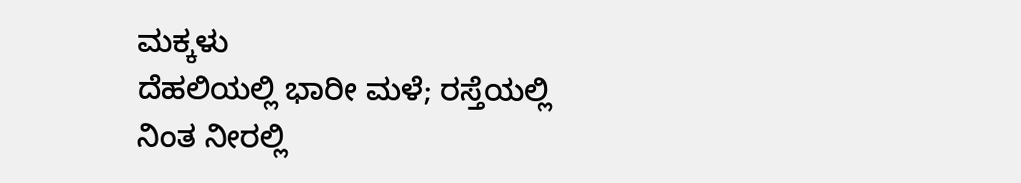ಮಕ್ಕಳು
ದೆಹಲಿಯಲ್ಲಿ ಭಾರೀ ಮಳೆ; ರಸ್ತೆಯಲ್ಲಿ ನಿಂತ ನೀರಲ್ಲಿ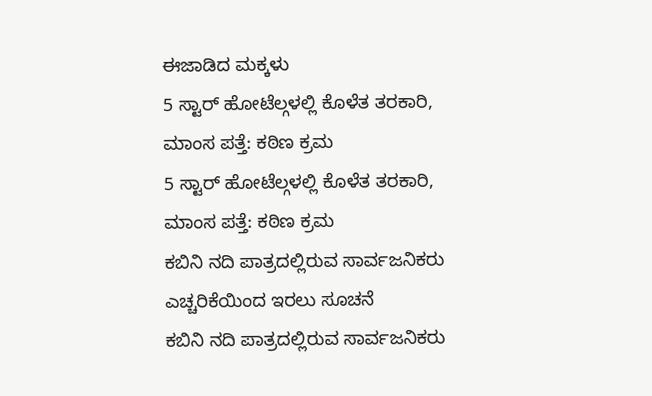ಈಜಾಡಿದ ಮಕ್ಕಳು
5 ಸ್ಟಾರ್ ಹೋಟೆಲ್ಗಳಲ್ಲಿ ಕೊಳೆತ ತರಕಾರಿ, ಮಾಂಸ ಪತ್ತೆ: ಕಠಿಣ ಕ್ರಮ
5 ಸ್ಟಾರ್ ಹೋಟೆಲ್ಗಳಲ್ಲಿ ಕೊಳೆತ ತರಕಾರಿ, ಮಾಂಸ ಪತ್ತೆ: ಕಠಿಣ ಕ್ರಮ
ಕಬಿನಿ ನದಿ ಪಾತ್ರದಲ್ಲಿರುವ ಸಾರ್ವಜನಿಕರು ಎಚ್ಚರಿಕೆಯಿಂದ ಇರಲು ಸೂಚನೆ
ಕಬಿನಿ ನದಿ ಪಾತ್ರದಲ್ಲಿರುವ ಸಾರ್ವಜನಿಕರು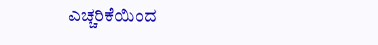ಎಚ್ಚರಿಕೆಯಿಂದ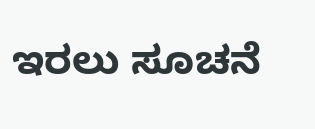ಇರಲು ಸೂಚನೆ